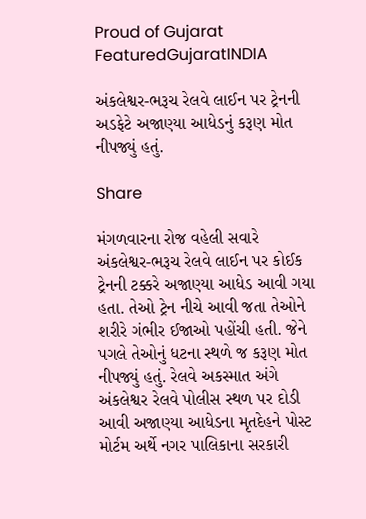Proud of Gujarat
FeaturedGujaratINDIA

અંકલેશ્વર-ભરૂચ રેલવે લાઈન પર ટ્રેનની અડફેટે અજાણ્યા આધેડનું કરૂણ મોત નીપજ્યું હતું.

Share

મંગળવારના રોજ વહેલી સવારે અંકલેશ્વર-ભરૂચ રેલવે લાઈન પર કોઈક ટ્રેનની ટક્કરે અજાણ્યા આધેડ આવી ગયા હતા. તેઓ ટ્રેન નીચે આવી જતા તેઓને શરીરે ગંભીર ઈજાઓ પહોંચી હતી. જેને પગલે તેઓનું ધટના સ્થળે જ કરૂણ મોત નીપજ્યું હતું. રેલવે અકસ્માત અંગે અંકલેશ્વર રેલવે પોલીસ સ્થળ પર દોડી આવી અજાણ્યા આધેડના મૃતદેહને પોસ્ટ મોર્ટમ અર્થે નગર પાલિકાના સરકારી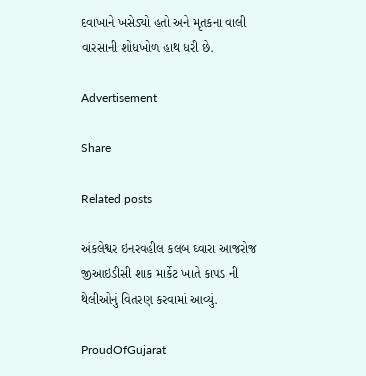દવાખાને ખસેડ્યો હતો અને મૃતકના વાલી વારસાની શોધખોળ હાથ ધરી છે.

Advertisement

Share

Related posts

અંકલેશ્વર ઇનરવહીલ કલબ ઘ્વારા આજરોજ જીઆઇડીસી શાક માર્કેટ ખાતે કાપડ ની થેલીઓનું વિતરણ કરવામાં આવ્યું.

ProudOfGujarat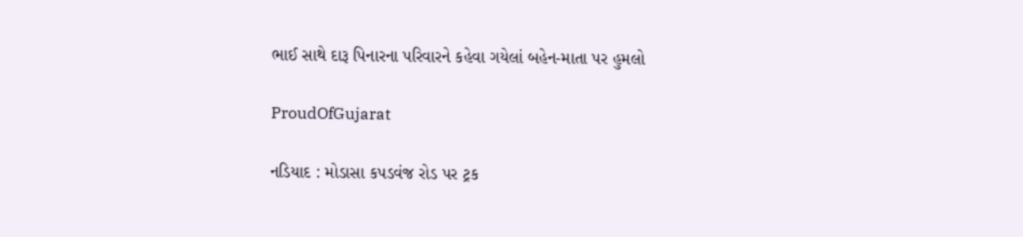ભાઈ સાથે દારૂ પિનારના પરિવારને કહેવા ગયેલાં બહેન-માતા પર હુમલો

ProudOfGujarat

નડિયાદ : મોડાસા કપડવંજ રોડ પર ટ્રક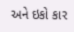અને ઇકો કાર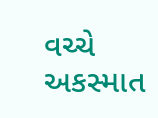વચ્ચે અકસ્માત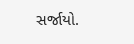સર્જાયો.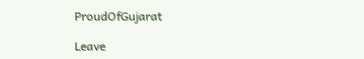ProudOfGujarat

Leave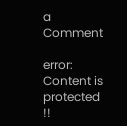a Comment

error: Content is protected !!